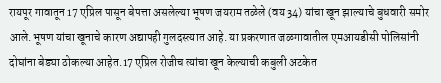रायपूर गावातून 17 एप्रिल पासून बेपत्ता असलेल्या भूषण जयराम तळेले (वय 34) यांचा खून झाल्याचे बुधवारी समोर आले.भूषण यांचा खूनाचे कारण अद्यापही गुलदस्त्यात आहे. या प्रकरणात जळगावातील एमआयडीसी पोलिसांनी दोघांना बेड्या ठोकल्या आहेत.17 एप्रिल रोजीच त्यांचा खून केल्याची कबुली अटकेत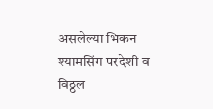असलेल्या भिकन श्यामसिंग परदेशी व विठ्ठल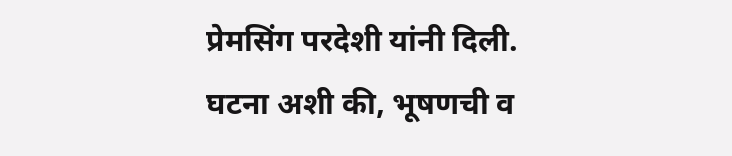प्रेमसिंग परदेशी यांनी दिली. घटना अशी की, भूषणची व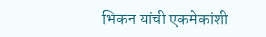भिकन यांची एकमेकांशी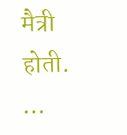मैत्री होती. …